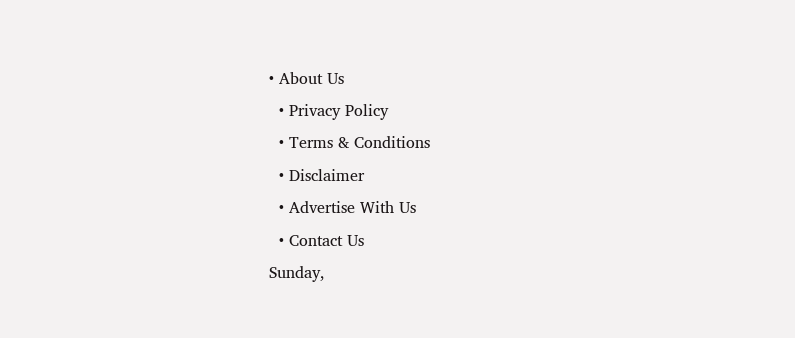• About Us
  • Privacy Policy
  • Terms & Conditions
  • Disclaimer
  • Advertise With Us
  • Contact Us
Sunday,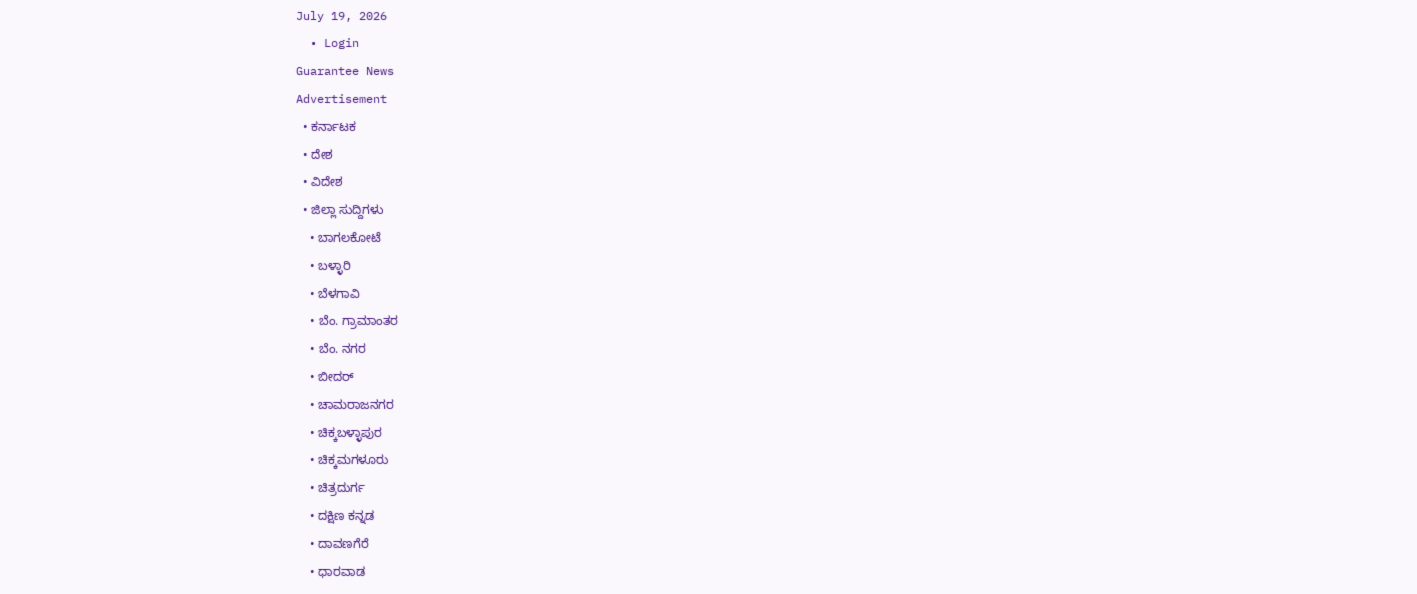July 19, 2026
  • Login
Guarantee News
Advertisement
  • ಕರ್ನಾಟಕ
  • ದೇಶ
  • ವಿದೇಶ
  • ಜಿಲ್ಲಾ ಸುದ್ದಿಗಳು
    • ಬಾಗಲಕೋಟೆ
    • ಬಳ್ಳಾರಿ
    • ಬೆಳಗಾವಿ
    • ಬೆಂ. ಗ್ರಾಮಾಂತರ
    • ಬೆಂ. ನಗರ
    • ಬೀದರ್
    • ಚಾಮರಾಜನಗರ
    • ಚಿಕ್ಕಬಳ್ಳಾಪುರ
    • ಚಿಕ್ಕಮಗಳೂರು
    • ಚಿತ್ರದುರ್ಗ
    • ದಕ್ಷಿಣ ಕನ್ನಡ
    • ದಾವಣಗೆರೆ
    • ಧಾರವಾಡ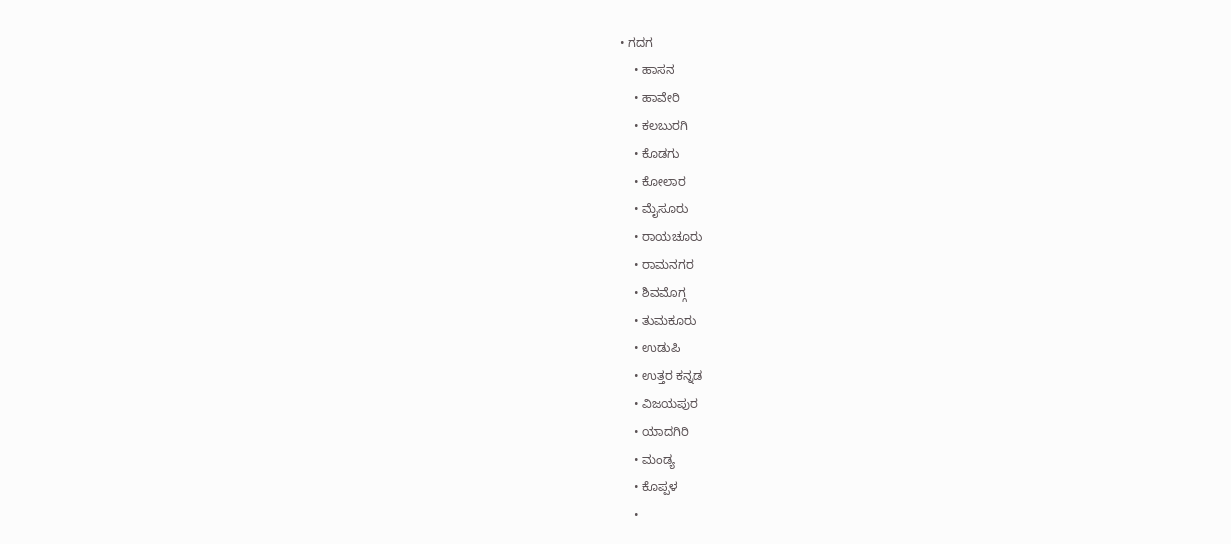• ಗದಗ
    • ಹಾಸನ
    • ಹಾವೇರಿ
    • ಕಲಬುರಗಿ
    • ಕೊಡಗು
    • ಕೋಲಾರ
    • ಮೈಸೂರು
    • ರಾಯಚೂರು
    • ರಾಮನಗರ
    • ಶಿವಮೊಗ್ಗ
    • ತುಮಕೂರು
    • ಉಡುಪಿ
    • ಉತ್ತರ ಕನ್ನಡ
    • ವಿಜಯಪುರ
    • ಯಾದಗಿರಿ
    • ಮಂಡ್ಯ
    • ಕೊಪ್ಪಳ
    •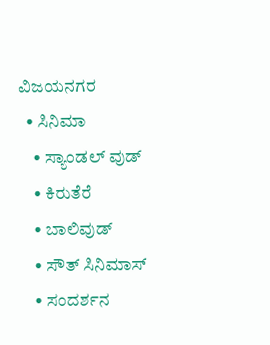ವಿಜಯನಗರ
  • ಸಿನಿಮಾ
    • ಸ್ಯಾಂಡಲ್ ವುಡ್
    • ಕಿರುತೆರೆ
    • ಬಾಲಿವುಡ್
    • ಸೌತ್ ಸಿನಿಮಾಸ್
    • ಸಂದರ್ಶನ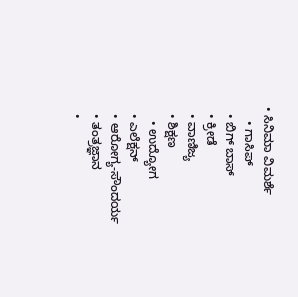• ಸಿನಿಮಾ ವಿಮರ್ಶೆ
    • ಗಾಸಿಪ್
  • ಬಿಗ್ ಬಾಸ್
  • ಕ್ರೀಡೆ
  • ವಾಣಿಜ್ಯ
  • ಶಿಕ್ಷಣ
    • ಉದ್ಯೋಗ
  • ಎಲೆಕ್ಷನ್
  • ಆರೋಗ್ಯ-ಸೌಂದರ್ಯ
  • ತಂತ್ರಜ್ಞಾನ
  •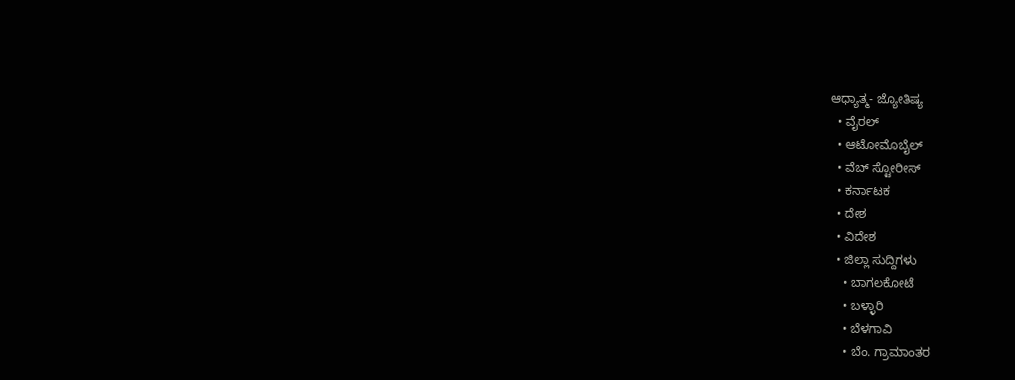ಆಧ್ಯಾತ್ಮ- ಜ್ಯೋತಿಷ್ಯ
  • ವೈರಲ್
  • ಆಟೋಮೊಬೈಲ್
  • ವೆಬ್ ಸ್ಟೋರೀಸ್
  • ಕರ್ನಾಟಕ
  • ದೇಶ
  • ವಿದೇಶ
  • ಜಿಲ್ಲಾ ಸುದ್ದಿಗಳು
    • ಬಾಗಲಕೋಟೆ
    • ಬಳ್ಳಾರಿ
    • ಬೆಳಗಾವಿ
    • ಬೆಂ. ಗ್ರಾಮಾಂತರ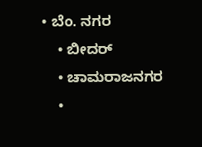• ಬೆಂ. ನಗರ
    • ಬೀದರ್
    • ಚಾಮರಾಜನಗರ
    •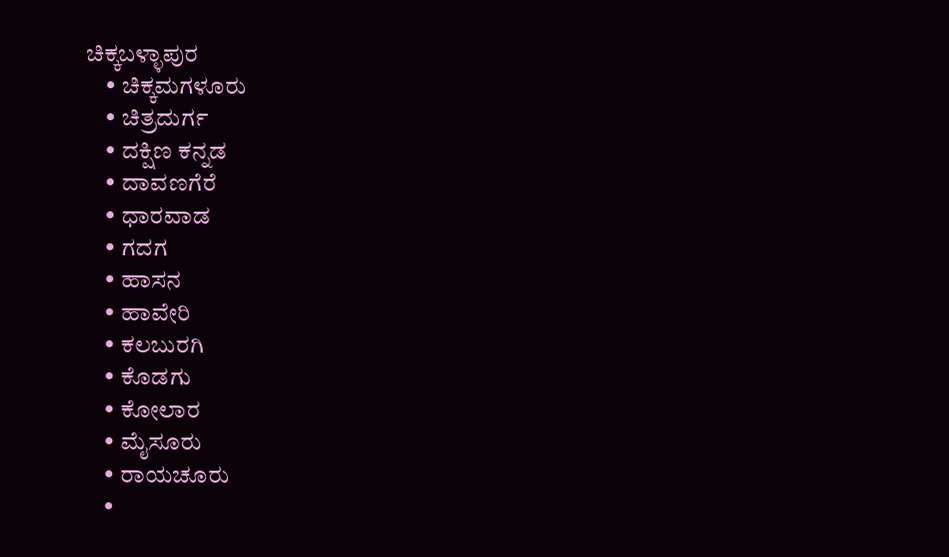ಚಿಕ್ಕಬಳ್ಳಾಪುರ
    • ಚಿಕ್ಕಮಗಳೂರು
    • ಚಿತ್ರದುರ್ಗ
    • ದಕ್ಷಿಣ ಕನ್ನಡ
    • ದಾವಣಗೆರೆ
    • ಧಾರವಾಡ
    • ಗದಗ
    • ಹಾಸನ
    • ಹಾವೇರಿ
    • ಕಲಬುರಗಿ
    • ಕೊಡಗು
    • ಕೋಲಾರ
    • ಮೈಸೂರು
    • ರಾಯಚೂರು
    •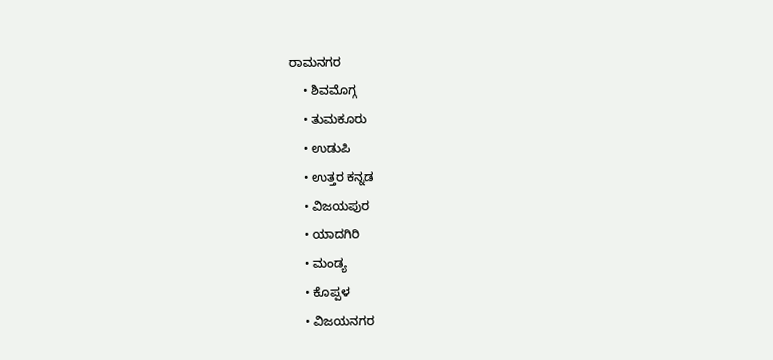ರಾಮನಗರ
    • ಶಿವಮೊಗ್ಗ
    • ತುಮಕೂರು
    • ಉಡುಪಿ
    • ಉತ್ತರ ಕನ್ನಡ
    • ವಿಜಯಪುರ
    • ಯಾದಗಿರಿ
    • ಮಂಡ್ಯ
    • ಕೊಪ್ಪಳ
    • ವಿಜಯನಗರ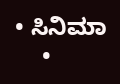• ಸಿನಿಮಾ
    •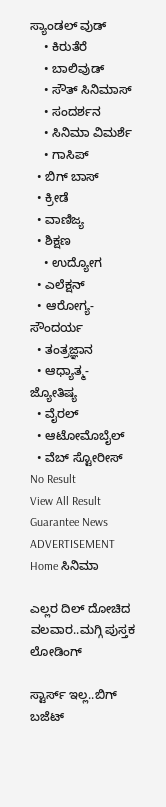ಸ್ಯಾಂಡಲ್ ವುಡ್
    • ಕಿರುತೆರೆ
    • ಬಾಲಿವುಡ್
    • ಸೌತ್ ಸಿನಿಮಾಸ್
    • ಸಂದರ್ಶನ
    • ಸಿನಿಮಾ ವಿಮರ್ಶೆ
    • ಗಾಸಿಪ್
  • ಬಿಗ್ ಬಾಸ್
  • ಕ್ರೀಡೆ
  • ವಾಣಿಜ್ಯ
  • ಶಿಕ್ಷಣ
    • ಉದ್ಯೋಗ
  • ಎಲೆಕ್ಷನ್
  • ಆರೋಗ್ಯ-ಸೌಂದರ್ಯ
  • ತಂತ್ರಜ್ಞಾನ
  • ಆಧ್ಯಾತ್ಮ- ಜ್ಯೋತಿಷ್ಯ
  • ವೈರಲ್
  • ಆಟೋಮೊಬೈಲ್
  • ವೆಬ್ ಸ್ಟೋರೀಸ್
No Result
View All Result
Guarantee News
ADVERTISEMENT
Home ಸಿನಿಮಾ

ಎಲ್ಲರ ದಿಲ್ ದೋಚಿದ ವಲವಾರ..ಮಗ್ಗಿ ಪುಸ್ತಕ ಲೋಡಿಂಗ್

ಸ್ಟಾರ್ಸ್ ಇಲ್ಲ..ಬಿಗ್ ಬಜೆಟ್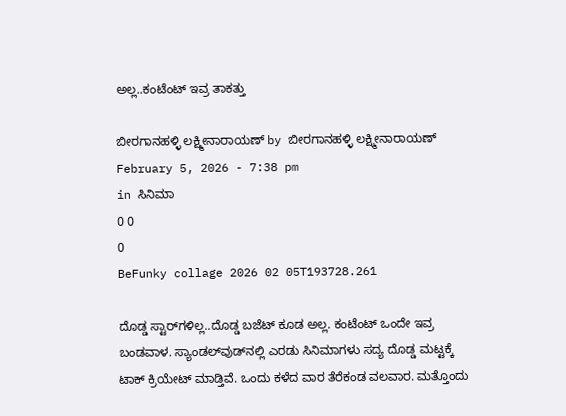ಅಲ್ಲ..ಕಂಟೆಂಟ್ ಇವ್ರ ತಾಕತ್ತು

ಬೀರಗಾನಹಳ್ಳಿ ಲಕ್ಷ್ಮೀನಾರಾಯಣ್ by ಬೀರಗಾನಹಳ್ಳಿ ಲಕ್ಷ್ಮೀನಾರಾಯಣ್
February 5, 2026 - 7:38 pm
in ಸಿನಿಮಾ
0 0
0
BeFunky collage 2026 02 05T193728.261

ದೊಡ್ಡ ಸ್ಟಾರ್‌ಗಳಿಲ್ಲ..ದೊಡ್ಡ ಬಜೆಟ್ ಕೂಡ ಅಲ್ಲ. ಕಂಟೆಂಟ್ ಒಂದೇ ಇವ್ರ ಬಂಡವಾಳ. ಸ್ಯಾಂಡಲ್‌ವುಡ್‌ನಲ್ಲಿ ಎರಡು ಸಿನಿಮಾಗಳು ಸದ್ಯ ದೊಡ್ಡ ಮಟ್ಟಕ್ಕೆ ಟಾಕ್ ಕ್ರಿಯೇಟ್ ಮಾಡ್ತಿವೆ. ಒಂದು ಕಳೆದ ವಾರ ತೆರೆಕಂಡ ವಲವಾರ. ಮತ್ತೊಂದು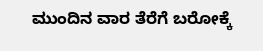ಮುಂದಿನ ವಾರ ತೆರೆಗೆ ಬರೋಕ್ಕೆ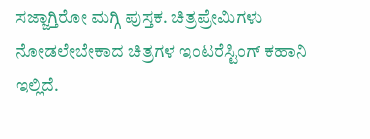ಸಜ್ಜಾಗ್ತಿರೋ ಮಗ್ಗಿ ಪುಸ್ತಕ. ಚಿತ್ರಪ್ರೇಮಿಗಳು ನೋಡಲೇಬೇಕಾದ ಚಿತ್ರಗಳ ಇಂಟರೆಸ್ಟಿಂಗ್ ಕಹಾನಿ ಇಲ್ಲಿದೆ.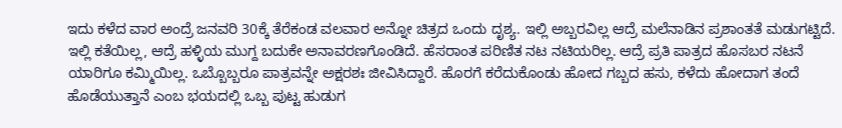ಇದು ಕಳೆದ ವಾರ ಅಂದ್ರೆ ಜನವರಿ 30ಕ್ಕೆ ತೆರೆಕಂಡ ವಲವಾರ ಅನ್ನೋ ಚಿತ್ರದ ಒಂದು ದೃಶ್ಯ. ಇಲ್ಲಿ ಅಬ್ಬರವಿಲ್ಲ ಆದ್ರೆ ಮಲೆನಾಡಿನ ಪ್ರಶಾಂತತೆ ಮಡುಗಟ್ಟಿದೆ. ಇಲ್ಲಿ ಕತೆಯಿಲ್ಲ, ಆದ್ರೆ ಹಳ್ಳಿಯ ಮುಗ್ದ ಬದುಕೇ ಅನಾವರಣಗೊಂಡಿದೆ. ಹೆಸರಾಂತ ಪರಿಣಿತ ನಟ ನಟಿಯರಿಲ್ಲ. ಆದ್ರೆ ಪ್ರತಿ ಪಾತ್ರದ ಹೊಸಬರ ನಟನೆ ಯಾರಿಗೂ ಕಮ್ಮಿಯಿಲ್ಲ. ಒಬ್ಬೊಬ್ಬರೂ ಪಾತ್ರವನ್ನೇ ಅಕ್ಷರಶಃ ಜೀವಿಸಿದ್ದಾರೆ. ಹೊರಗೆ ಕರೆದುಕೊಂಡು ಹೋದ ಗಬ್ಬದ ಹಸು, ಕಳೆದು ಹೋದಾಗ ತಂದೆ ಹೊಡೆಯುತ್ತಾನೆ ಎಂಬ ಭಯದಲ್ಲಿ ಒಬ್ಬ ಪುಟ್ಟ ಹುಡುಗ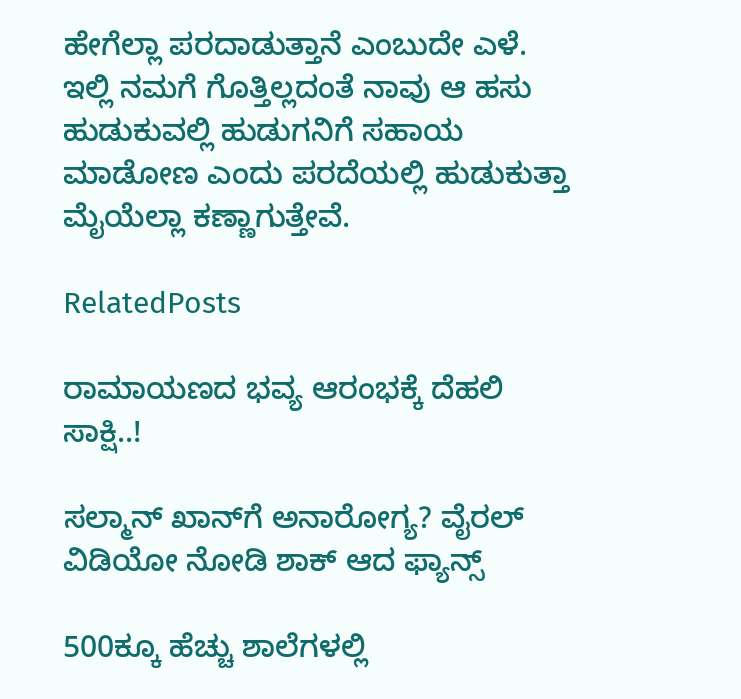ಹೇಗೆಲ್ಲಾ ಪರದಾಡುತ್ತಾನೆ ಎಂಬುದೇ ಎಳೆ. ಇಲ್ಲಿ ನಮಗೆ ಗೊತ್ತಿಲ್ಲದಂತೆ ನಾವು ಆ ಹಸು ಹುಡುಕುವಲ್ಲಿ ಹುಡುಗನಿಗೆ ಸಹಾಯ ಮಾಡೋಣ ಎಂದು ಪರದೆಯಲ್ಲಿ ಹುಡುಕುತ್ತಾ ಮೈಯೆಲ್ಲಾ ಕಣ್ಣಾಗುತ್ತೇವೆ.

RelatedPosts

ರಾಮಾಯಣದ ಭವ್ಯ ಆರಂಭಕ್ಕೆ ದೆಹಲಿ ಸಾಕ್ಷಿ..!

ಸಲ್ಮಾನ್ ಖಾನ್‌ಗೆ ಅನಾರೋಗ್ಯ? ವೈರಲ್ ವಿಡಿಯೋ ನೋಡಿ ಶಾಕ್ ಆದ ಫ್ಯಾನ್ಸ್

500ಕ್ಕೂ ಹೆಚ್ಚು ಶಾಲೆಗಳಲ್ಲಿ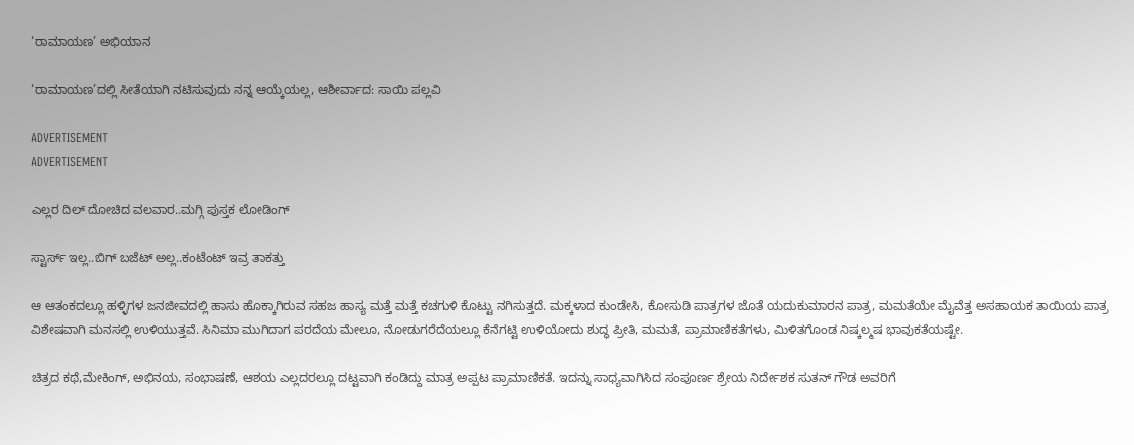‘ರಾಮಾಯಣ’ ಅಭಿಯಾನ

‘ರಾಮಾಯಣ’ದಲ್ಲಿ ಸೀತೆಯಾಗಿ ನಟಿಸುವುದು ನನ್ನ ಆಯ್ಕೆಯಲ್ಲ, ಆಶೀರ್ವಾದ: ಸಾಯಿ ಪಲ್ಲವಿ

ADVERTISEMENT
ADVERTISEMENT

ಎಲ್ಲರ ದಿಲ್ ದೋಚಿದ ವಲವಾರ..ಮಗ್ಗಿ ಪುಸ್ತಕ ಲೋಡಿಂಗ್

ಸ್ಟಾರ್ಸ್ ಇಲ್ಲ..ಬಿಗ್ ಬಜೆಟ್ ಅಲ್ಲ..ಕಂಟೆಂಟ್ ಇವ್ರ ತಾಕತ್ತು

ಆ ಆತಂಕದಲ್ಲೂ ಹಳ್ಳಿಗಳ ಜನಜೀವದಲ್ಲಿ ಹಾಸು ಹೊಕ್ಕಾಗಿರುವ ಸಹಜ ಹಾಸ್ಯ ಮತ್ತೆ ಮತ್ತೆ ಕಚಗುಳಿ ಕೊಟ್ಟು ನಗಿಸುತ್ತದೆ. ಮಕ್ಕಳಾದ ಕುಂಡೇಸಿ, ಕೋಸುಡಿ ಪಾತ್ರಗಳ ಜೊತೆ ಯದುಕುಮಾರನ ಪಾತ್ರ, ಮಮತೆಯೇ ಮೈವೆತ್ತ ಅಸಹಾಯಕ ತಾಯಿಯ ಪಾತ್ರ ವಿಶೇಷವಾಗಿ ಮನಸಲ್ಲಿ ಉಳಿಯುತ್ತವೆ. ಸಿನಿಮಾ ಮುಗಿದಾಗ ಪರದೆಯ ಮೇಲೂ, ನೋಡುಗರೆದೆಯಲ್ಲೂ ಕೆನೆಗಟ್ಟಿ ಉಳಿಯೋದು ಶುದ್ಧ ಪ್ರೀತಿ, ಮಮತೆ, ಪ್ರಾಮಾಣಿಕತೆಗಳು, ಮಿಳಿತಗೊಂಡ ನಿಷ್ಕಲ್ಮಷ ಭಾವುಕತೆಯಷ್ಟೇ.

ಚಿತ್ರದ ಕಥೆ,ಮೇಕಿಂಗ್, ಅಭಿನಯ, ಸಂಭಾಷಣೆ, ಆಶಯ ಎಲ್ಲದರಲ್ಲೂ ದಟ್ಟವಾಗಿ ಕಂಡಿದ್ದು ಮಾತ್ರ ಅಪ್ಪಟ ಪ್ರಾಮಾಣಿಕತೆ. ಇದನ್ನು ಸಾಧ್ಯವಾಗಿಸಿದ ಸಂಪೂರ್ಣ ಶ್ರೇಯ ನಿರ್ದೇಶಕ ಸುತನ್ ಗೌಡ ಅವರಿಗೆ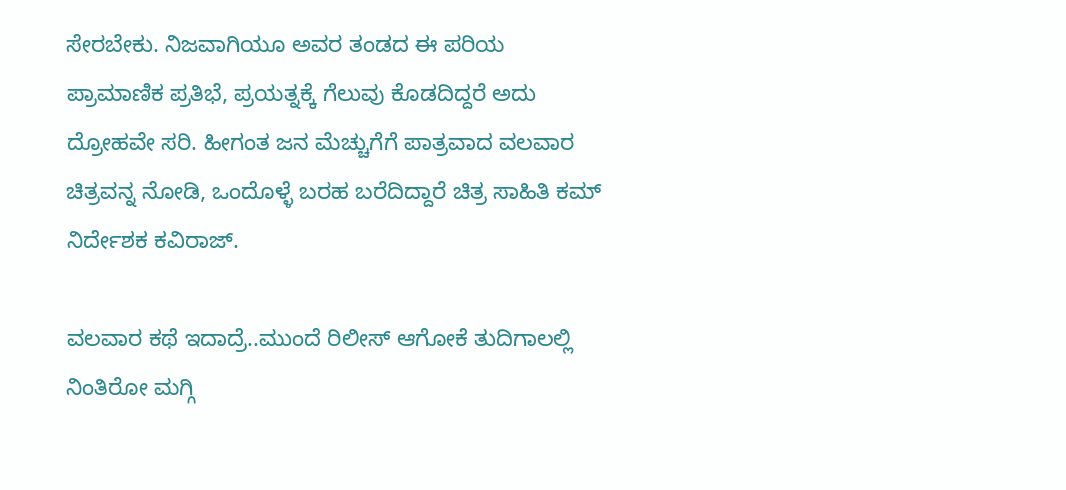ಸೇರಬೇಕು. ನಿಜವಾಗಿಯೂ ಅವರ ತಂಡದ ಈ ಪರಿಯ ಪ್ರಾಮಾಣಿಕ ಪ್ರತಿಭೆ, ಪ್ರಯತ್ನಕ್ಕೆ ಗೆಲುವು ಕೊಡದಿದ್ದರೆ ಅದು ದ್ರೋಹವೇ ಸರಿ. ಹೀಗಂತ ಜನ ಮೆಚ್ಚುಗೆಗೆ ಪಾತ್ರವಾದ ವಲವಾರ ಚಿತ್ರವನ್ನ ನೋಡಿ, ಒಂದೊಳ್ಳೆ ಬರಹ ಬರೆದಿದ್ದಾರೆ ಚಿತ್ರ ಸಾಹಿತಿ ಕಮ್ ನಿರ್ದೇಶಕ ಕವಿರಾಜ್.

ವಲವಾರ ಕಥೆ ಇದಾದ್ರೆ..ಮುಂದೆ ರಿಲೀಸ್ ಆಗೋಕೆ ತುದಿಗಾಲಲ್ಲಿ ನಿಂತಿರೋ ಮಗ್ಗಿ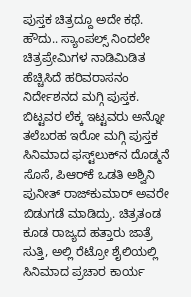ಪುಸ್ತಕ ಚಿತ್ರದ್ದೂ ಅದೇ ಕಥೆ. ಹೌದು.. ಸ್ಯಾಂಪಲ್ಸ್ ನಿಂದಲೇ ಚಿತ್ರಪ್ರೇಮಿಗಳ ನಾಡಿಮಿಡಿತ ಹೆಚ್ಚಿಸಿದೆ ಹರಿವರಾಸನಂ ನಿರ್ದೇಶನದ ಮಗ್ಗಿ ಪುಸ್ತಕ. ಬಿಟ್ಟವರ ಲೆಕ್ಕ ಇಟ್ಟವರು ಅನ್ನೋ ತಲೆಬರಹ ಇರೋ ಮಗ್ಗಿ ಪುಸ್ತಕ ಸಿನಿಮಾದ ಫಸ್ಟ್‌‌ಲುಕ್‌ನ ದೊಡ್ಮನೆ ಸೊಸೆ, ಪಿಆರ್‌ಕೆ ಒಡತಿ ಅಶ್ವಿನಿ ಪುನೀತ್ ರಾಜ್‌‌ಕುಮಾರ್ ಅವರೇ ಬಿಡುಗಡೆ ಮಾಡಿದ್ರು. ಚಿತ್ರತಂಡ ಕೂಡ ರಾಜ್ಯದ ಹತ್ತಾರು ಜಾತ್ರೆ ಸುತ್ತಿ, ಅಲ್ಲಿ ರೆಟ್ರೋ ಶೈಲಿಯಲ್ಲಿ ಸಿನಿಮಾದ ಪ್ರಚಾರ ಕಾರ್ಯ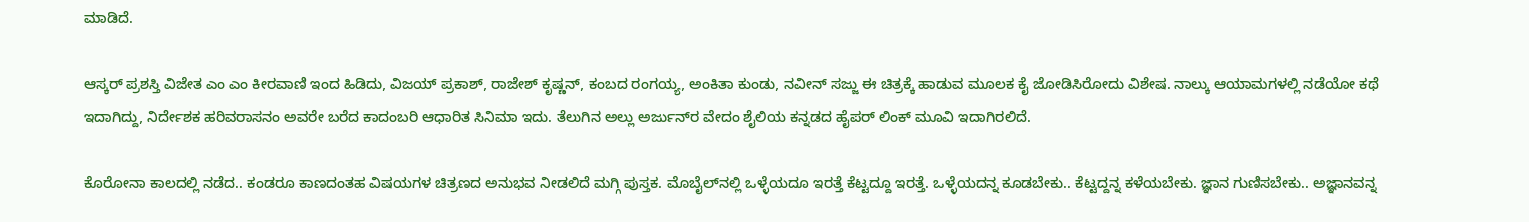ಮಾಡಿದೆ.

ಆಸ್ಕರ್ ಪ್ರಶಸ್ತಿ ವಿಜೇತ ಎಂ ಎಂ ಕೀರವಾಣಿ ಇಂದ ಹಿಡಿದು, ವಿಜಯ್ ಪ್ರಕಾಶ್, ರಾಜೇಶ್ ಕೃಷ್ಣನ್, ಕಂಬದ ರಂಗಯ್ಯ, ಅಂಕಿತಾ ಕುಂಡು, ನವೀನ್ ಸಜ್ಜು ಈ ಚಿತ್ರಕ್ಕೆ ಹಾಡುವ ಮೂಲಕ ಕೈ ಜೋಡಿಸಿರೋದು ವಿಶೇಷ. ನಾಲ್ಕು ಆಯಾಮಗಳಲ್ಲಿ ನಡೆಯೋ ಕಥೆ ಇದಾಗಿದ್ದು, ನಿರ್ದೇಶಕ ಹರಿವರಾಸನಂ ಅವರೇ ಬರೆದ ಕಾದಂಬರಿ ಆಧಾರಿತ ಸಿನಿಮಾ ಇದು. ತೆಲುಗಿನ ಅಲ್ಲು ಅರ್ಜುನ್‌ರ ವೇದಂ ಶೈಲಿಯ ಕನ್ನಡದ ಹೈಪರ್ ಲಿಂಕ್ ಮೂವಿ ಇದಾಗಿರಲಿದೆ.

ಕೊರೋನಾ ಕಾಲದಲ್ಲಿ ನಡೆದ.. ಕಂಡರೂ ಕಾಣದಂತಹ ವಿಷಯಗಳ ಚಿತ್ರಣದ ಅನುಭವ ನೀಡಲಿದೆ ಮಗ್ಗಿ ಪುಸ್ತಕ. ಮೊಬೈಲ್‌ನಲ್ಲಿ ಒಳ್ಳೆಯದೂ ಇರತ್ತೆ ಕೆಟ್ಟದ್ದೂ ಇರತ್ತೆ. ಒಳ್ಳೆಯದನ್ನ ಕೂಡಬೇಕು.. ಕೆಟ್ಟದ್ದನ್ನ ಕಳೆಯಬೇಕು. ಜ್ಞಾನ ಗುಣಿಸಬೇಕು.. ಅಜ್ಞಾನವನ್ನ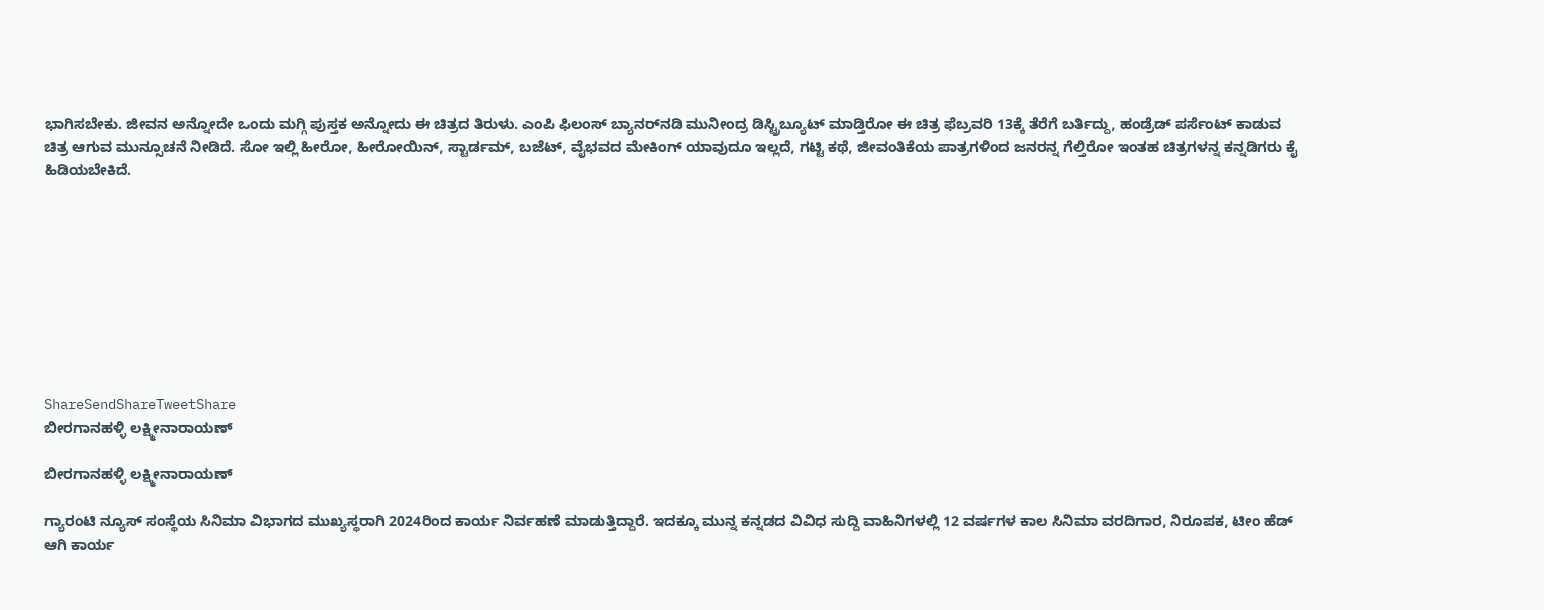ಭಾಗಿಸಬೇಕು. ಜೀವನ ಅನ್ನೋದೇ ಒಂದು ಮಗ್ಗಿ ಪುಸ್ತಕ ಅನ್ನೋದು ಈ ಚಿತ್ರದ ತಿರುಳು. ಎಂಪಿ ಫಿಲಂಸ್ ಬ್ಯಾನರ್‌‌ನಡಿ ಮುನೀಂದ್ರ ಡಿಸ್ಟ್ರಿಬ್ಯೂಟ್ ಮಾಡ್ತಿರೋ ಈ ಚಿತ್ರ ಫೆಬ್ರವರಿ 13ಕ್ಕೆ ತೆರೆಗೆ ಬರ್ತಿದ್ದು, ಹಂಡ್ರೆಡ್ ಪರ್ಸೆಂಟ್ ಕಾಡುವ ಚಿತ್ರ ಆಗುವ ಮುನ್ಸೂಚನೆ ನೀಡಿದೆ. ಸೋ ಇಲ್ಲಿ ಹೀರೋ, ಹೀರೋಯಿನ್, ಸ್ಟಾರ್ಡಮ್, ಬಜೆಟ್, ವೈಭವದ ಮೇಕಿಂಗ್ ಯಾವುದೂ ಇಲ್ಲದೆ, ಗಟ್ಟಿ ಕಥೆ, ಜೀವಂತಿಕೆಯ ಪಾತ್ರಗಳಿಂದ ಜನರನ್ನ ಗೆಲ್ತಿರೋ ಇಂತಹ ಚಿತ್ರಗಳನ್ನ ಕನ್ನಡಿಗರು ಕೈ ಹಿಡಿಯಬೇಕಿದೆ.









ShareSendShareTweetShare
ಬೀರಗಾನಹಳ್ಳಿ ಲಕ್ಷ್ಮೀನಾರಾಯಣ್

ಬೀರಗಾನಹಳ್ಳಿ ಲಕ್ಷ್ಮೀನಾರಾಯಣ್

ಗ್ಯಾರಂಟಿ ನ್ಯೂಸ್ ಸಂಸ್ಥೆಯ ಸಿನಿಮಾ ವಿಭಾಗದ ಮುಖ್ಯಸ್ಥರಾಗಿ 2024ರಿಂದ ಕಾರ್ಯ ನಿರ್ವಹಣೆ ಮಾಡುತ್ತಿದ್ದಾರೆ. ಇದಕ್ಕೂ ಮುನ್ನ ಕನ್ನಡದ ವಿವಿಧ ಸುದ್ದಿ ವಾಹಿನಿಗಳಲ್ಲಿ 12 ವರ್ಷಗಳ ಕಾಲ ಸಿನಿಮಾ ವರದಿಗಾರ, ನಿರೂಪಕ, ಟೀಂ ಹೆಡ್ ಆಗಿ ಕಾರ್ಯ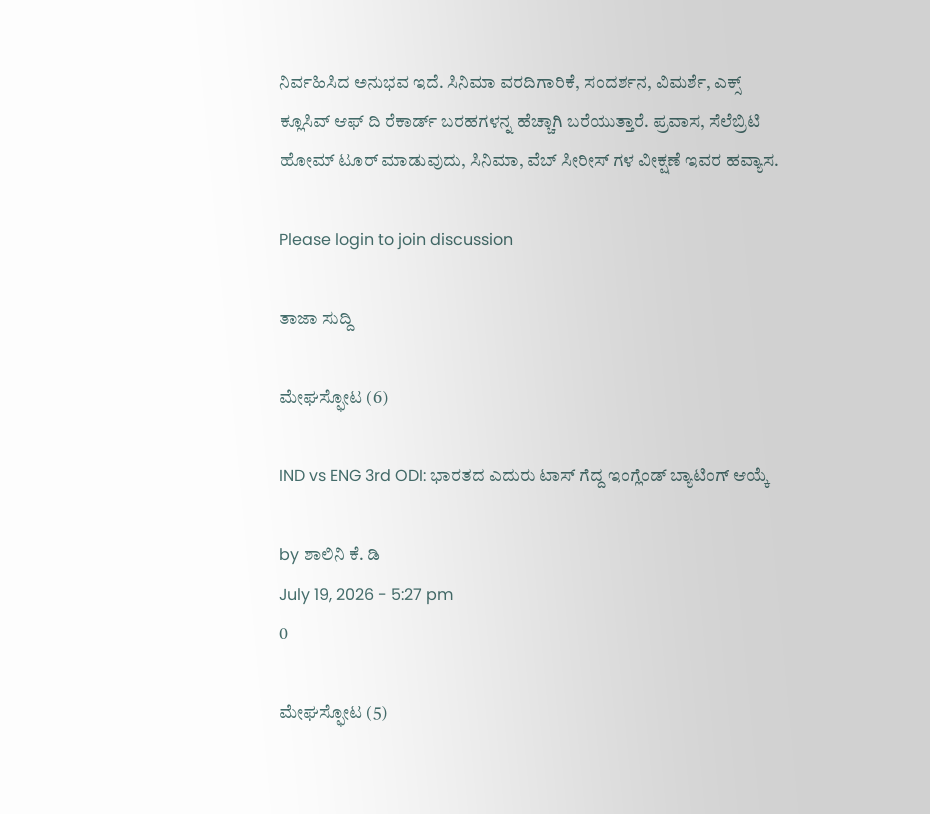ನಿರ್ವಹಿಸಿದ ಅನುಭವ ಇದೆ. ಸಿನಿಮಾ ವರದಿಗಾರಿಕೆ, ಸಂದರ್ಶನ, ವಿಮರ್ಶೆ, ಎಕ್ಸ್ ಕ್ಲೂಸಿವ್ ಆಫ್ ದಿ ರೆಕಾರ್ಡ್ ಬರಹಗಳನ್ನ ಹೆಚ್ಚಾಗಿ ಬರೆಯುತ್ತಾರೆ. ಪ್ರವಾಸ, ಸೆಲೆಬ್ರಿಟಿ ಹೋಮ್ ಟೂರ್ ಮಾಡುವುದು, ಸಿನಿಮಾ, ವೆಬ್ ಸೀರೀಸ್ ಗಳ ವೀಕ್ಷಣೆ ಇವರ ಹವ್ಯಾಸ.

Please login to join discussion

ತಾಜಾ ಸುದ್ದಿ

ಮೇಘಸ್ಫೋಟ (6)

IND vs ENG 3rd ODI: ಭಾರತದ ಎದುರು ಟಾಸ್‌ ಗೆದ್ದ ಇಂಗ್ಲೆಂಡ್‌ ಬ್ಯಾಟಿಂಗ್ ಆಯ್ಕೆ

by ಶಾಲಿನಿ ಕೆ. ಡಿ
July 19, 2026 - 5:27 pm
0

ಮೇಘಸ್ಫೋಟ (5)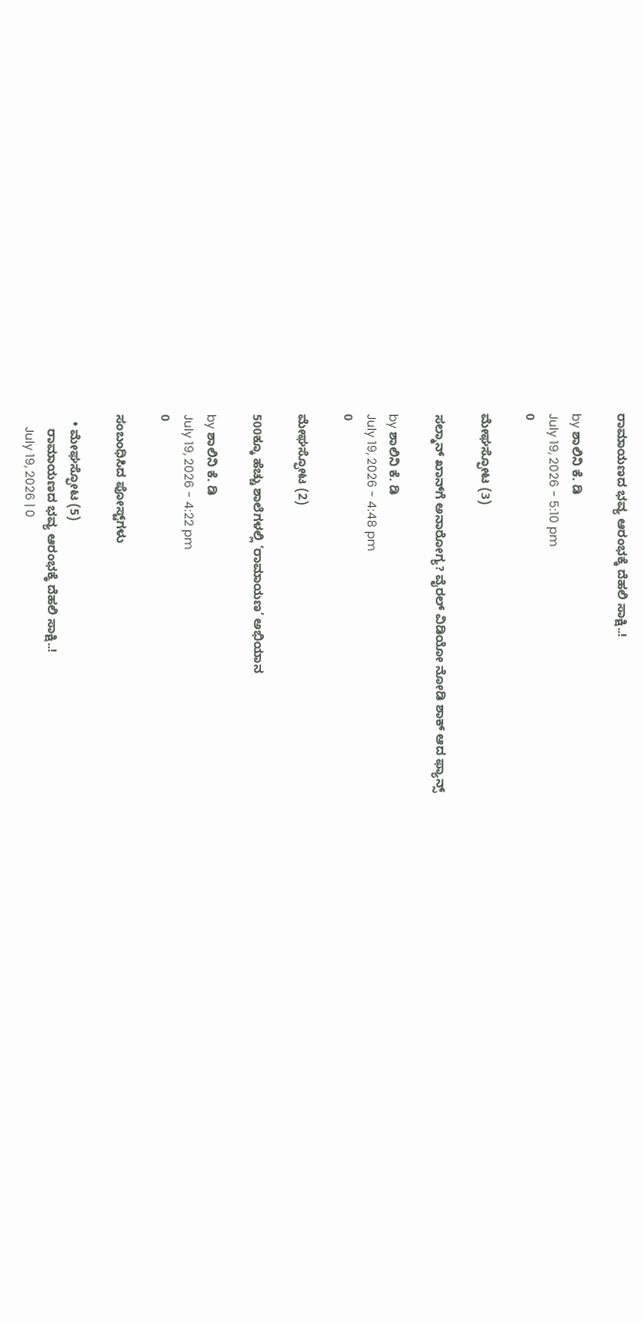ರಾಮಾಯಣದ ಭವ್ಯ ಆರಂಭಕ್ಕೆ ದೆಹಲಿ ಸಾಕ್ಷಿ..!

by ಶಾಲಿನಿ ಕೆ. ಡಿ
July 19, 2026 - 5:10 pm
0

ಮೇಘಸ್ಫೋಟ (3)

ಸಲ್ಮಾನ್ ಖಾನ್‌ಗೆ ಅನಾರೋಗ್ಯ? ವೈರಲ್ ವಿಡಿಯೋ ನೋಡಿ ಶಾಕ್ ಆದ ಫ್ಯಾನ್ಸ್

by ಶಾಲಿನಿ ಕೆ. ಡಿ
July 19, 2026 - 4:48 pm
0

ಮೇಘಸ್ಫೋಟ (2)

500ಕ್ಕೂ ಹೆಚ್ಚು ಶಾಲೆಗಳಲ್ಲಿ ‘ರಾಮಾಯಣ’ ಅಭಿಯಾನ

by ಶಾಲಿನಿ ಕೆ. ಡಿ
July 19, 2026 - 4:22 pm
0

ಸಂಬಂಧಿಸಿದ ಪೋಸ್ಟ್‌ಗಳು

  • ಮೇಘಸ್ಫೋಟ (5)
    ರಾಮಾಯಣದ ಭವ್ಯ ಆರಂಭಕ್ಕೆ ದೆಹಲಿ ಸಾಕ್ಷಿ..!
    July 19, 2026 | 0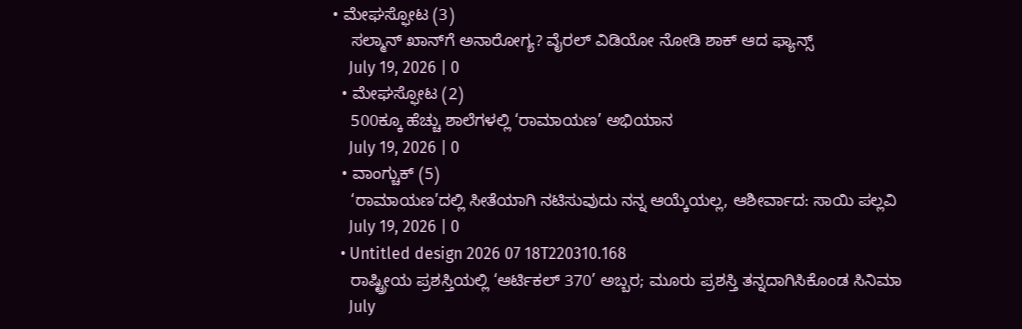• ಮೇಘಸ್ಫೋಟ (3)
    ಸಲ್ಮಾನ್ ಖಾನ್‌ಗೆ ಅನಾರೋಗ್ಯ? ವೈರಲ್ ವಿಡಿಯೋ ನೋಡಿ ಶಾಕ್ ಆದ ಫ್ಯಾನ್ಸ್
    July 19, 2026 | 0
  • ಮೇಘಸ್ಫೋಟ (2)
    500ಕ್ಕೂ ಹೆಚ್ಚು ಶಾಲೆಗಳಲ್ಲಿ ‘ರಾಮಾಯಣ’ ಅಭಿಯಾನ
    July 19, 2026 | 0
  • ವಾಂಗ್ಚುಕ್ (5)
    ‘ರಾಮಾಯಣ’ದಲ್ಲಿ ಸೀತೆಯಾಗಿ ನಟಿಸುವುದು ನನ್ನ ಆಯ್ಕೆಯಲ್ಲ, ಆಶೀರ್ವಾದ: ಸಾಯಿ ಪಲ್ಲವಿ
    July 19, 2026 | 0
  • Untitled design 2026 07 18T220310.168
    ರಾಷ್ಟ್ರೀಯ ಪ್ರಶಸ್ತಿಯಲ್ಲಿ ‘ಆರ್ಟಿಕಲ್ 370’ ಅಬ್ಬರ; ಮೂರು ಪ್ರಶಸ್ತಿ ತನ್ನದಾಗಿಸಿಕೊಂಡ ಸಿನಿಮಾ
    July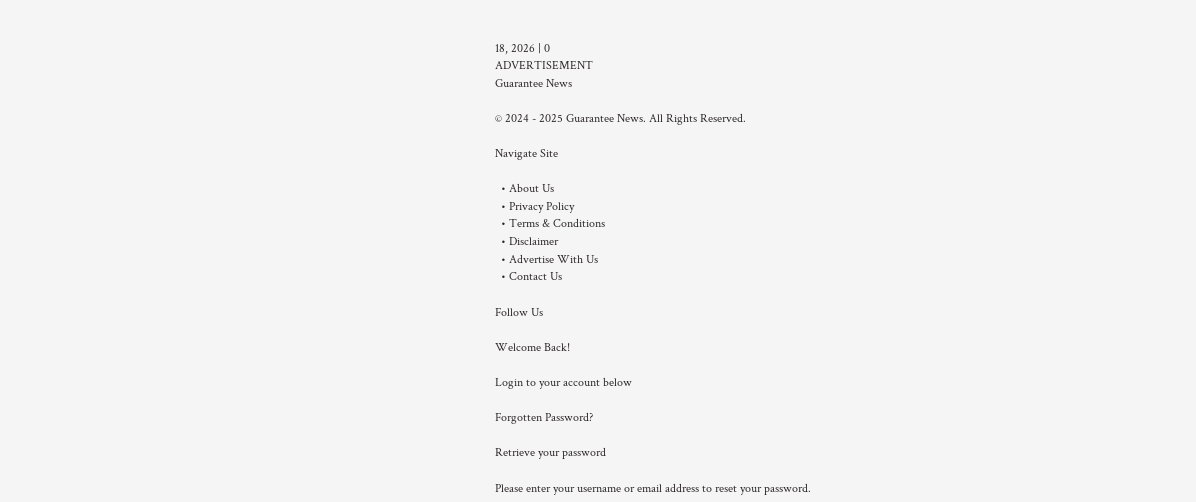18, 2026 | 0
ADVERTISEMENT
Guarantee News

© 2024 - 2025 Guarantee News. All Rights Reserved.

Navigate Site

  • About Us
  • Privacy Policy
  • Terms & Conditions
  • Disclaimer
  • Advertise With Us
  • Contact Us

Follow Us

Welcome Back!

Login to your account below

Forgotten Password?

Retrieve your password

Please enter your username or email address to reset your password.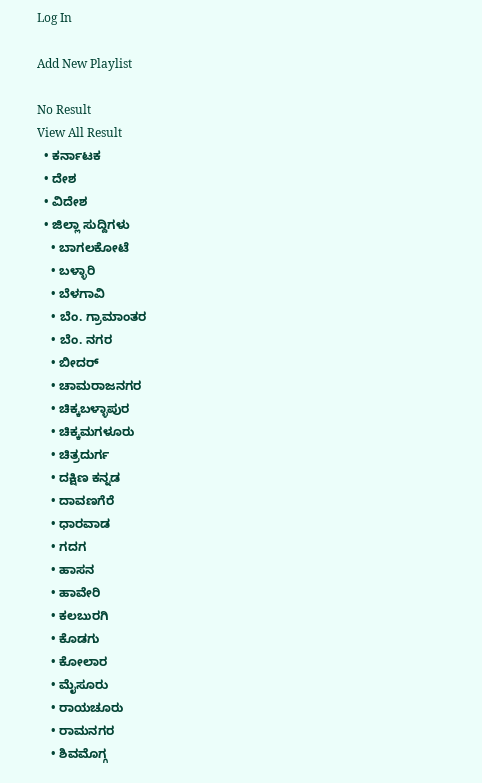Log In

Add New Playlist

No Result
View All Result
  • ಕರ್ನಾಟಕ
  • ದೇಶ
  • ವಿದೇಶ
  • ಜಿಲ್ಲಾ ಸುದ್ದಿಗಳು
    • ಬಾಗಲಕೋಟೆ
    • ಬಳ್ಳಾರಿ
    • ಬೆಳಗಾವಿ
    • ಬೆಂ. ಗ್ರಾಮಾಂತರ
    • ಬೆಂ. ನಗರ
    • ಬೀದರ್
    • ಚಾಮರಾಜನಗರ
    • ಚಿಕ್ಕಬಳ್ಳಾಪುರ
    • ಚಿಕ್ಕಮಗಳೂರು
    • ಚಿತ್ರದುರ್ಗ
    • ದಕ್ಷಿಣ ಕನ್ನಡ
    • ದಾವಣಗೆರೆ
    • ಧಾರವಾಡ
    • ಗದಗ
    • ಹಾಸನ
    • ಹಾವೇರಿ
    • ಕಲಬುರಗಿ
    • ಕೊಡಗು
    • ಕೋಲಾರ
    • ಮೈಸೂರು
    • ರಾಯಚೂರು
    • ರಾಮನಗರ
    • ಶಿವಮೊಗ್ಗ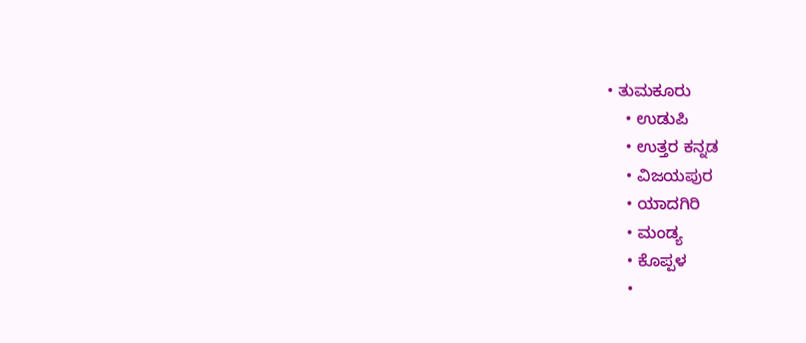• ತುಮಕೂರು
    • ಉಡುಪಿ
    • ಉತ್ತರ ಕನ್ನಡ
    • ವಿಜಯಪುರ
    • ಯಾದಗಿರಿ
    • ಮಂಡ್ಯ
    • ಕೊಪ್ಪಳ
    •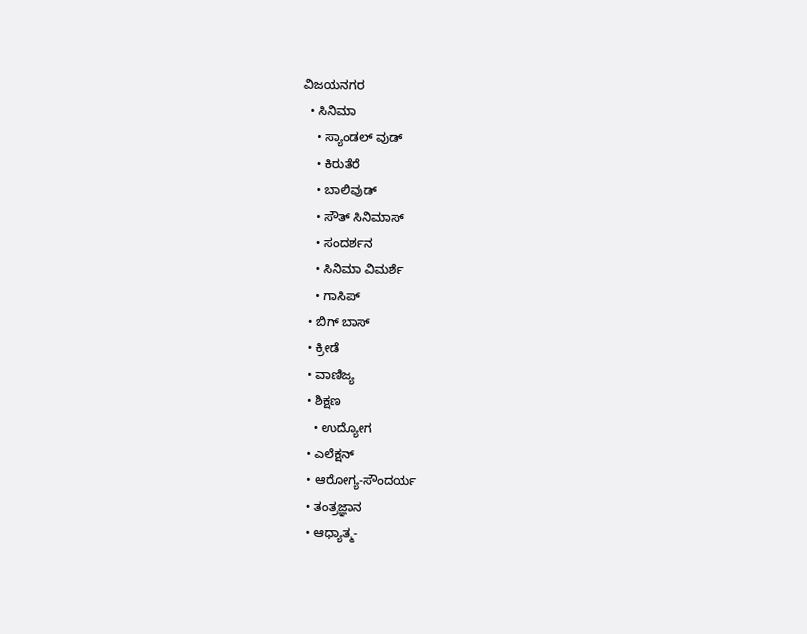ವಿಜಯನಗರ
  • ಸಿನಿಮಾ
    • ಸ್ಯಾಂಡಲ್ ವುಡ್
    • ಕಿರುತೆರೆ
    • ಬಾಲಿವುಡ್
    • ಸೌತ್ ಸಿನಿಮಾಸ್
    • ಸಂದರ್ಶನ
    • ಸಿನಿಮಾ ವಿಮರ್ಶೆ
    • ಗಾಸಿಪ್
  • ಬಿಗ್ ಬಾಸ್
  • ಕ್ರೀಡೆ
  • ವಾಣಿಜ್ಯ
  • ಶಿಕ್ಷಣ
    • ಉದ್ಯೋಗ
  • ಎಲೆಕ್ಷನ್
  • ಆರೋಗ್ಯ-ಸೌಂದರ್ಯ
  • ತಂತ್ರಜ್ಞಾನ
  • ಆಧ್ಯಾತ್ಮ-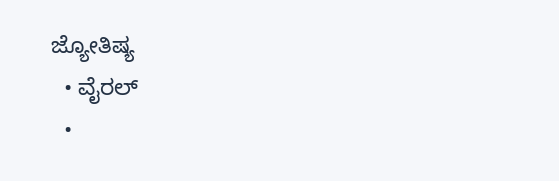ಜ್ಯೋತಿಷ್ಯ
  • ವೈರಲ್
  •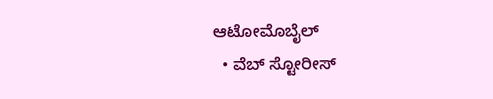ಆಟೋಮೊಬೈಲ್
  • ವೆಬ್ ಸ್ಟೋರೀಸ್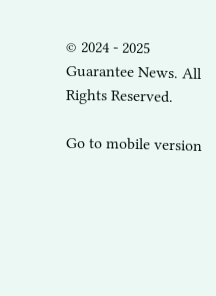© 2024 - 2025 Guarantee News. All Rights Reserved.

Go to mobile version